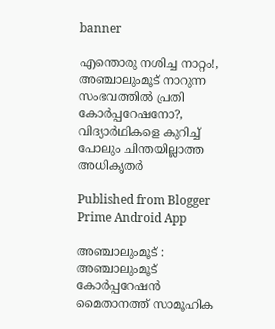banner

എന്തൊരു നശിച്ച നാറ്റം!, അഞ്ചാലുംമൂട് നാറുന്ന സംഭവത്തിൽ പ്രതി കോർപ്പറേഷനോ?, വിദ്യാർഥികളെ കുറിച്ച് പോലും ചിന്തയില്ലാത്ത അധികൃതർ

Published from Blogger Prime Android App

അഞ്ചാലുംമൂട് : അഞ്ചാലുംമൂട് കോർപ്പറേഷൻ മൈതാനത്ത് സാമൂഹിക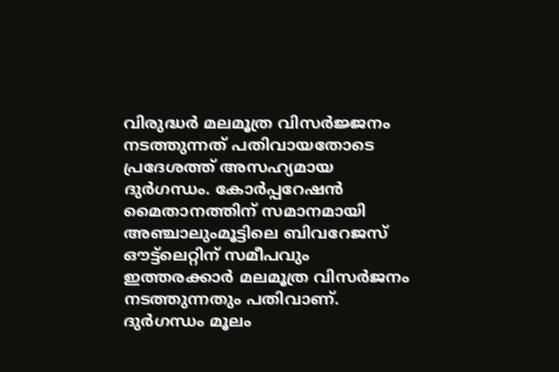വിരുദ്ധർ മലമൂത്ര വിസർജ്ജനം നടത്തുന്നത് പതിവായതോടെ പ്രദേശത്ത് അസഹ്യമായ ദുർഗന്ധം. കോർപ്പറേഷൻ മൈതാനത്തിന് സമാനമായി അഞ്ചാലുംമൂട്ടിലെ ബിവറേജസ് ഔട്ട്ലെറ്റിന് സമീപവും ഇത്തരക്കാർ മലമൂത്ര വിസർജനം നടത്തുന്നതും പതിവാണ്. ദുർഗന്ധം മൂലം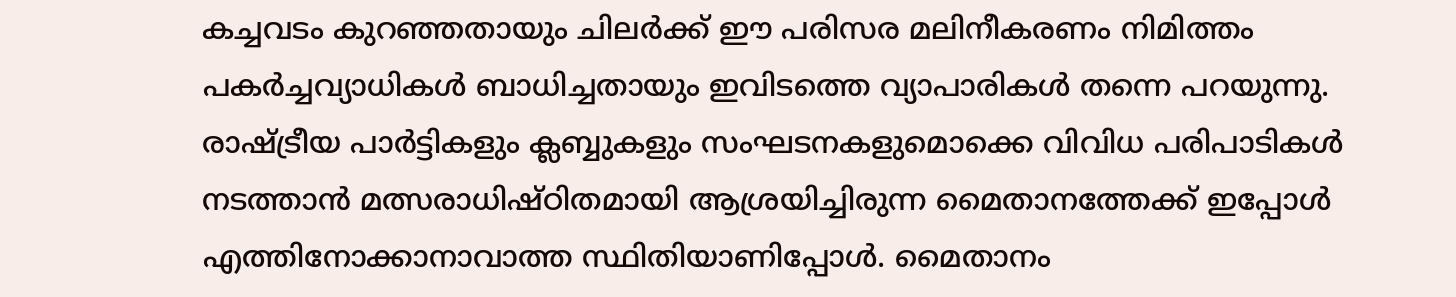കച്ചവടം കുറഞ്ഞതായും ചിലർക്ക് ഈ പരിസര മലിനീകരണം നിമിത്തം പകർച്ചവ്യാധികൾ ബാധിച്ചതായും ഇവിടത്തെ വ്യാപാരികൾ തന്നെ പറയുന്നു. രാഷ്ട്രീയ പാർട്ടികളും ക്ലബ്ബുകളും സംഘടനകളുമൊക്കെ വിവിധ പരിപാടികൾ നടത്താൻ മത്സരാധിഷ്ഠിതമായി ആശ്രയിച്ചിരുന്ന മൈതാനത്തേക്ക് ഇപ്പോൾ എത്തിനോക്കാനാവാത്ത സ്ഥിതിയാണിപ്പോൾ. മൈതാനം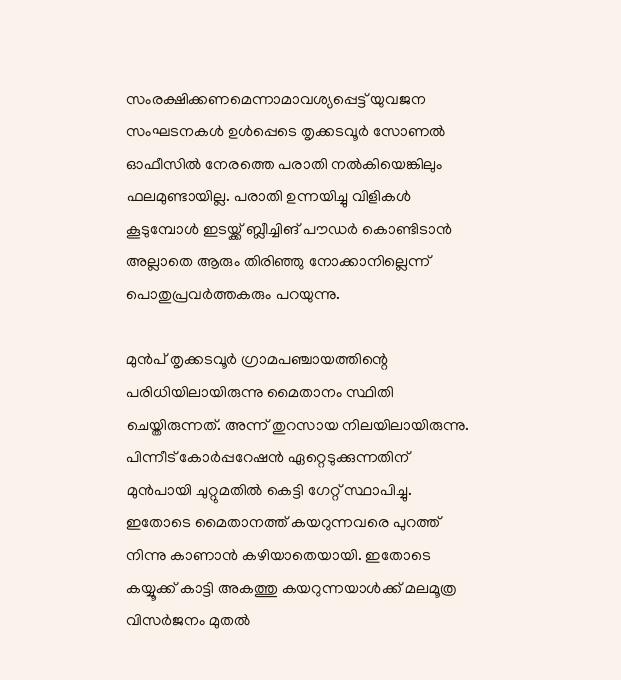സംരക്ഷിക്കണമെന്നാമാവശ്യപ്പെട്ട് യുവജന സംഘടനകൾ ഉൾപ്പെടെ തൃക്കടവൂർ സോണൽ ഓഫീസിൽ നേരത്തെ പരാതി നൽകിയെങ്കിലും ഫലമുണ്ടായില്ല. പരാതി ഉന്നയിച്ചു വിളികൾ കൂടുമ്പോൾ ഇടയ്ക്ക് ബ്ലീച്ചിങ് പൗഡർ കൊണ്ടിടാൻ അല്ലാതെ ആരും തിരിഞ്ഞു നോക്കാനില്ലെന്ന് പൊതുപ്രവർത്തകരും പറയുന്നു.

മുൻപ് തൃക്കടവൂർ ഗ്രാമപഞ്ചായത്തിന്റെ പരിധിയിലായിരുന്നു മൈതാനം സ്ഥിതി ചെയ്തിരുന്നത്. അന്ന് തുറസായ നിലയിലായിരുന്നു. പിന്നീട് കോർപ്പറേഷൻ ഏറ്റെടുക്കുന്നതിന് മുൻപായി ചുറ്റുമതിൽ കെട്ടി ഗേറ്റ് സ്ഥാപിച്ചു. ഇതോടെ മൈതാനത്ത് കയറുന്നവരെ പുറത്ത് നിന്നു കാണാൻ കഴിയാതെയായി. ഇതോടെ കയ്യൂക്ക് കാട്ടി അകത്തു കയറുന്നയാൾക്ക് മലമൂത്ര വിസർജനം മുതൽ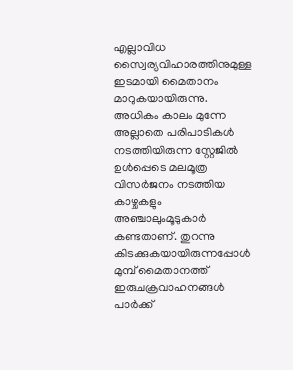എല്ലാവിധ സ്വൈര്യവിഹാരത്തിനുമുള്ള ഇടമായി മൈതാനം മാറുകയായിരുന്നു. അധികം കാലം മുന്നേ അല്ലാതെ പരിപാടികൾ നടത്തിയിരുന്ന സ്റ്റേജിൽ ഉൾപ്പെടെ മലമൂത്ര വിസർജനം നടത്തിയ കാഴ്ചകളും അഞ്ചാലുംമൂടുകാർ കണ്ടതാണ്. തുറന്നു കിടക്കുകയായിരുന്നപ്പോൾ മുമ്പ് മൈതാനത്ത് ഇരുചക്രവാഹനങ്ങൾ പാർക്ക്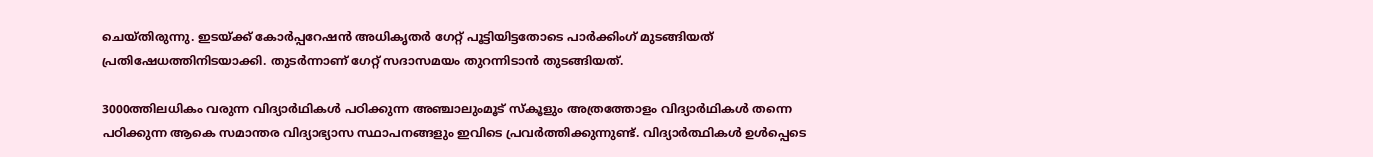ചെയ്തിരുന്നു. ഇടയ്ക്ക് കോർപ്പറേഷൻ അധികൃതർ ഗേറ്റ് പൂട്ടിയിട്ടതോടെ പാർക്കിംഗ് മുടങ്ങിയത് പ്രതിഷേധത്തിനിടയാക്കി. തുടർന്നാണ് ഗേറ്റ് സദാസമയം തുറന്നിടാൻ തുടങ്ങിയത്.

3000ത്തിലധികം വരുന്ന വിദ്യാർഥികൾ പഠിക്കുന്ന അഞ്ചാലുംമൂട് സ്കൂളും അത്രത്തോളം വിദ്യാർഥികൾ തന്നെ പഠിക്കുന്ന ആകെ സമാന്തര വിദ്യാഭ്യാസ സ്ഥാപനങ്ങളും ഇവിടെ പ്രവർത്തിക്കുന്നുണ്ട്. വിദ്യാർത്ഥികൾ ഉൾപ്പെടെ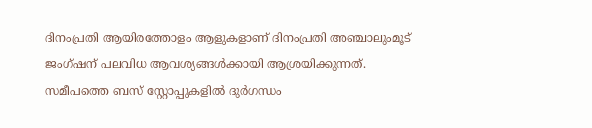ദിനംപ്രതി ആയിരത്തോളം ആളുകളാണ് ദിനംപ്രതി അഞ്ചാലുംമൂട് ജംഗ്ഷന് പലവിധ ആവശ്യങ്ങൾക്കായി ആശ്രയിക്കുന്നത്. സമീപത്തെ ബസ് സ്റ്റോപ്പുകളിൽ ദുർഗന്ധം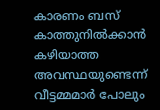കാരണം ബസ് കാത്തുനിൽക്കാൻ കഴിയാത്ത അവസ്ഥയുണ്ടെന്ന് വീട്ടമ്മമാർ പോലും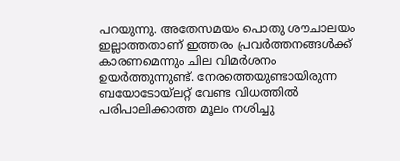പറയുന്നു. അതേസമയം പൊതു ശൗചാലയം ഇല്ലാത്തതാണ് ഇത്തരം പ്രവർത്തനങ്ങൾക്ക് കാരണമെന്നും ചില വിമർശനം ഉയർത്തുന്നുണ്ട്. നേരത്തെയുണ്ടായിരുന്ന ബയോടോയ്‌ലറ്റ് വേണ്ട വിധത്തിൽ പരിപാലിക്കാത്ത മൂലം നശിച്ചു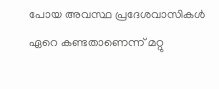പോയ അവസ്ഥ പ്രദേശവാസികൾ ഏറെ കണ്ടതാണെന്ന് മറ്റു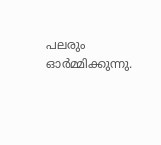പലരും ഓർമ്മിക്കുന്നു.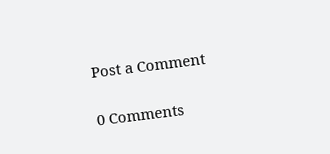Post a Comment

0 Comments